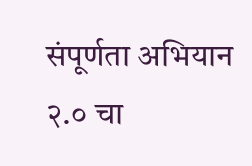संपूर्णता अभियान २.० चा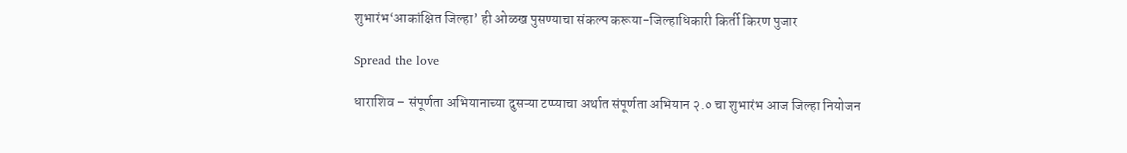शुभारंभ‘आकांक्षित जिल्हा’ ही ओळख पुसण्याचा संकल्प करूया-जिल्हाधिकारी किर्ती किरण पुजार

Spread the love

धाराशिव – संपूर्णता अभियानाच्या दुसऱ्या टप्प्याचा अर्थात संपूर्णता अभियान २.० चा शुभारंभ आज जिल्हा नियोजन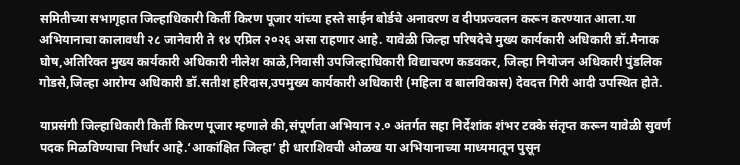समितीच्या सभागृहात जिल्हाधिकारी किर्ती किरण पूजार यांच्या हस्ते साईन बोर्डचे अनावरण व दीपप्रज्वलन करून करण्यात आला.या अभियानाचा कालावधी २८ जानेवारी ते १४ एप्रिल २०२६ असा राहणार आहे. यावेळी जिल्हा परिषदेचे मुख्य कार्यकारी अधिकारी डॉ.मैनाक घोष,अतिरिक्त मुख्य कार्यकारी अधिकारी नीलेश काळे,निवासी उपजिल्हाधिकारी विद्याचरण कडवकर, जिल्हा नियोजन अधिकारी पुंडलिक गोडसे,जिल्हा आरोग्य अधिकारी डॉ.सतीश हरिदास,उपमुख्य कार्यकारी अधिकारी (महिला व बालविकास) देवदत्त गिरी आदी उपस्थित होते.

याप्रसंगी जिल्हाधिकारी किर्ती किरण पूजार म्हणाले की,संपूर्णता अभियान २.० अंतर्गत सहा निर्देशांक शंभर टक्के संतृप्त करून यावेळी सुवर्ण पदक मिळविण्याचा निर्धार आहे.‘आकांक्षित जिल्हा’ ही धाराशिवची ओळख या अभियानाच्या माध्यमातून पुसून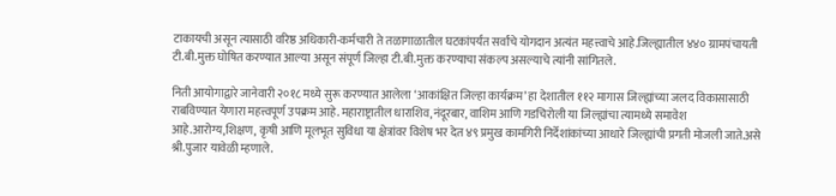टाकायची असून त्यासाठी वरिष्ठ अधिकारी-कर्मचारी ते तळागाळातील घटकांपर्यंत सर्वांचे योगदान अत्यंत महत्त्वाचे आहे.जिल्ह्यातील ४४० ग्रामपंचायती टी.बी.मुक्त घोषित करण्यात आल्या असून संपूर्ण जिल्हा टी.बी.मुक्त करण्याचा संकल्प असल्याचे त्यांनी सांगितले.

निती आयोगाद्वारे जानेवारी २०१८ मध्ये सुरू करण्यात आलेला ‘आकांक्षित जिल्हा कार्यक्रम’ हा देशातील ११२ मागास जिल्ह्यांच्या जलद विकासासाठी राबविण्यात येणारा महत्त्वपूर्ण उपक्रम आहे. महाराष्ट्रातील धाराशिव,नंदूरबार, वाशिम आणि गडचिरोली या जिल्ह्यांचा त्यामध्ये समावेश आहे.आरोग्य,शिक्षण, कृषी आणि मूलभूत सुविधा या क्षेत्रांवर विशेष भर देत ४९ प्रमुख कामगिरी निर्देशांकांच्या आधारे जिल्ह्यांची प्रगती मोजली जाते.असे श्री.पुजार यावेळी म्हणाले.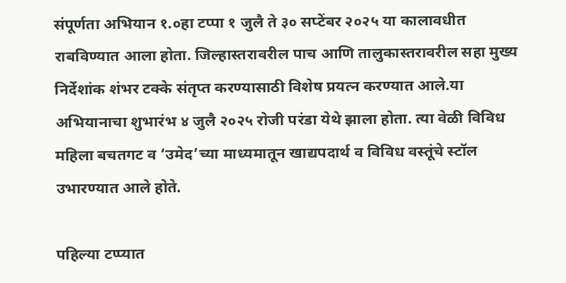संपूर्णता अभियान १.०हा टप्पा १ जुलै ते ३० सप्टेंबर २०२५ या कालावधीत राबविण्यात आला होता. जिल्हास्तरावरील पाच आणि तालुकास्तरावरील सहा मुख्य निर्देशांक शंभर टक्के संतृप्त करण्यासाठी विशेष प्रयत्न करण्यात आले.या अभियानाचा शुभारंभ ४ जुलै २०२५ रोजी परंडा येथे झाला होता. त्या वेळी विविध महिला बचतगट व ‘उमेद’च्या माध्यमातून खाद्यपदार्थ व विविध वस्तूंचे स्टॉल उभारण्यात आले होते.

पहिल्या टप्प्यात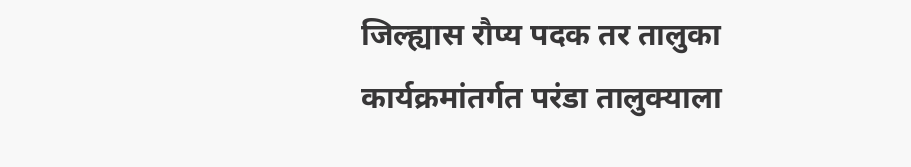जिल्ह्यास रौप्य पदक तर तालुका कार्यक्रमांतर्गत परंडा तालुक्याला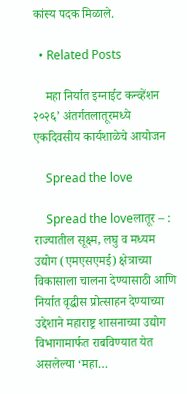कांस्य पदक मिळाले.

  • Related Posts

    महा निर्यात इग्नाईट कन्व्हेंशन २०२६’ अंतर्गतलातूरमध्ये एकदिवसीय कार्यशाळेचे आयोजन

    Spread the love

    Spread the loveलातूर – : राज्यातील सूक्ष्म, लघु व मध्यम उद्योग (एमएसएमई) क्षेत्राच्या विकासाला चालना देण्यासाठी आणि निर्यात वृद्धीस प्रोत्साहन देण्याच्या उद्देशाने महाराष्ट्र शासनाच्या उद्योग विभागामार्फत राबविण्यात येत असलेल्या ‘महा…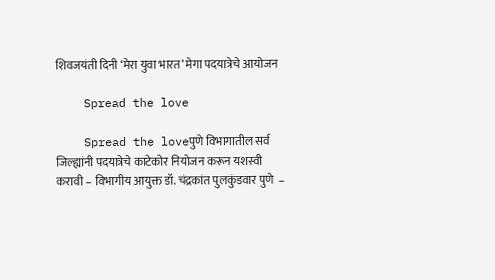शिवजयंती दिनी ‘मेरा युवा भारत’ मेगा पदयात्रेचे आयोजन

    Spread the love

    Spread the loveपुणे विभागातील सर्व जिल्ह्यांनी पदयात्रेचे काटेकोर नियोजन करून यशस्वी करावी – विभागीय आयुक्त डॉ. चंद्रकांत पुलकुंडवार पुणे  –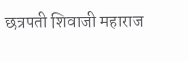छत्रपती शिवाजी महाराज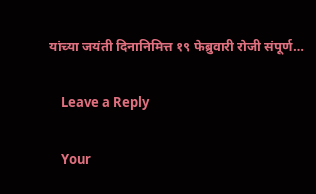यांच्या जयंती दिनानिमित्त १९ फेब्रुवारी रोजी संपूर्ण…

    Leave a Reply

    Your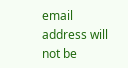email address will not be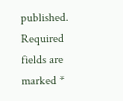published. Required fields are marked *